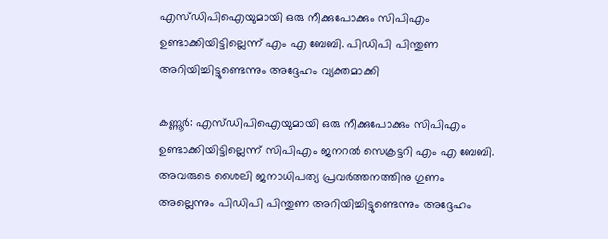എസ്ഡിപിഐയുമായി ഒരു നീക്കുപോക്കും സിപിഎം ഉണ്ടാക്കിയിട്ടില്ലെന്ന് എം എ ബേബി. പിഡിപി പിന്തുണ അറിയിച്ചിട്ടുണ്ടെന്നും അദ്ദേഹം വ്യക്തമാക്കി

കണ്ണൂർ: എസ്ഡിപിഐയുമായി ഒരു നീക്കുപോക്കും സിപിഎം ഉണ്ടാക്കിയിട്ടില്ലെന്ന് സിപിഎം ജനറൽ സെക്രട്ടറി എം എ ബേബി. അവരുടെ ശൈലി ജനാധിപത്യ പ്രവർത്തനത്തിനു ഗുണം അല്ലെന്നും പിഡിപി പിന്തുണ അറിയിച്ചിട്ടുണ്ടെന്നും അദ്ദേഹം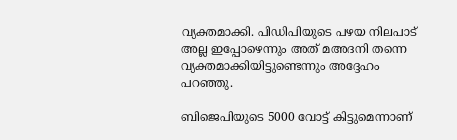വ്യക്തമാക്കി. പിഡിപിയുടെ പഴയ നിലപാട് അല്ല ഇപ്പോഴെന്നും അത് മഅദനി തന്നെ വ്യക്തമാക്കിയിട്ടുണ്ടെന്നും അദ്ദേഹം പറഞ്ഞു.

ബിജെപിയുടെ 5000 വോട്ട് കിട്ടുമെന്നാണ്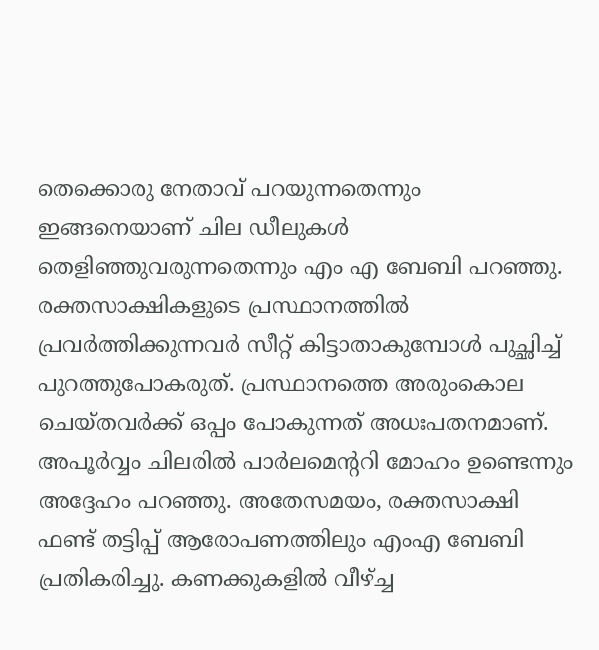തെക്കൊരു നേതാവ് പറയുന്നതെന്നും ഇങ്ങനെയാണ് ചില ഡീലുകൾ തെളിഞ്ഞുവരുന്നതെന്നും എം എ ബേബി പറഞ്ഞു. രക്തസാക്ഷികളുടെ പ്രസ്ഥാനത്തിൽ പ്രവർത്തിക്കുന്നവർ സീറ്റ് കിട്ടാതാകുമ്പോൾ പുച്ഛിച്ച് പുറത്തുപോകരുത്. പ്രസ്ഥാനത്തെ അരുംകൊല ചെയ്തവർക്ക് ഒപ്പം പോകുന്നത് അധഃപതനമാണ്. അപൂർവ്വം ചിലരിൽ പാർലമെന്ററി മോഹം ഉണ്ടെന്നും അദ്ദേഹം പറഞ്ഞു. അതേസമയം, രക്തസാക്ഷി ഫണ്ട്‌ തട്ടിപ്പ് ആരോപണത്തിലും എംഎ ബേബി പ്രതികരിച്ചു. കണക്കുകളിൽ വീഴ്ച്ച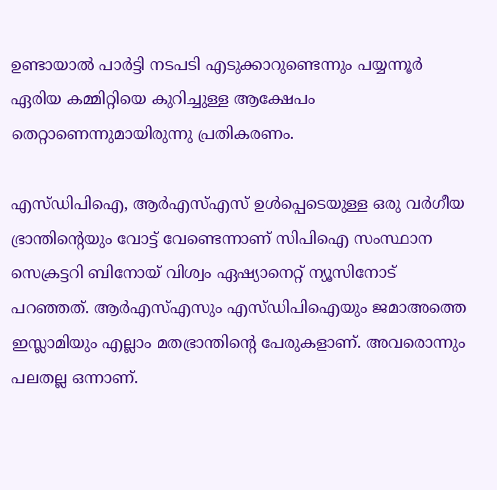ഉണ്ടായാൽ പാർട്ടി നടപടി എടുക്കാറുണ്ടെന്നും പയ്യന്നൂർ ഏരിയ കമ്മിറ്റിയെ കുറിച്ചുള്ള ആക്ഷേപം തെറ്റാണെന്നുമായിരുന്നു പ്രതികരണം.

എസ്ഡിപിഐ, ആർഎസ്എസ് ഉൾപ്പെടെയുള്ള ഒരു വർഗീയ ഭ്രാന്തിന്റെയും വോട്ട് വേണ്ടെന്നാണ് സിപിഐ സംസ്ഥാന സെക്രട്ടറി ബിനോയ് വിശ്വം ഏഷ്യാനെറ്റ് ന്യൂസിനോട് പറഞ്ഞത്. ആർഎസ്എസും എസ്ഡിപിഐയും ജമാഅത്തെ ഇസ്ലാമിയും എല്ലാം മതഭ്രാന്തിന്റെ പേരുകളാണ്. അവരൊന്നും പലതല്ല ഒന്നാണ്.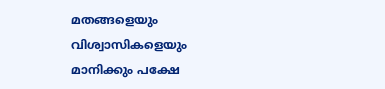മതങ്ങളെയും വിശ്വാസികളെയും മാനിക്കും പക്ഷേ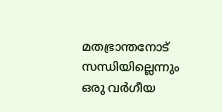മതഭ്രാന്തനോട് സന്ധിയില്ലെന്നും ഒരു വർഗീയ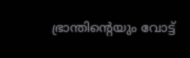ഭ്രാന്തിന്റെയും വോട്ട്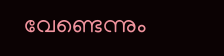വേണ്ടെന്നും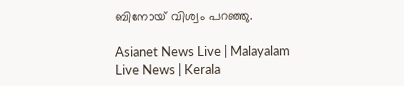ബിനോയ് വിശ്വം പറഞ്ഞു.

Asianet News Live | Malayalam Live News | Kerala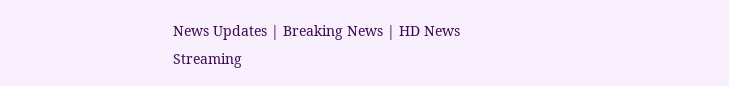News Updates | Breaking News | HD News Streaming